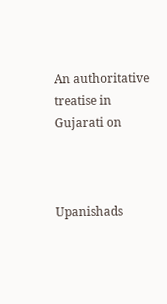An authoritative treatise in Gujarati on



Upanishads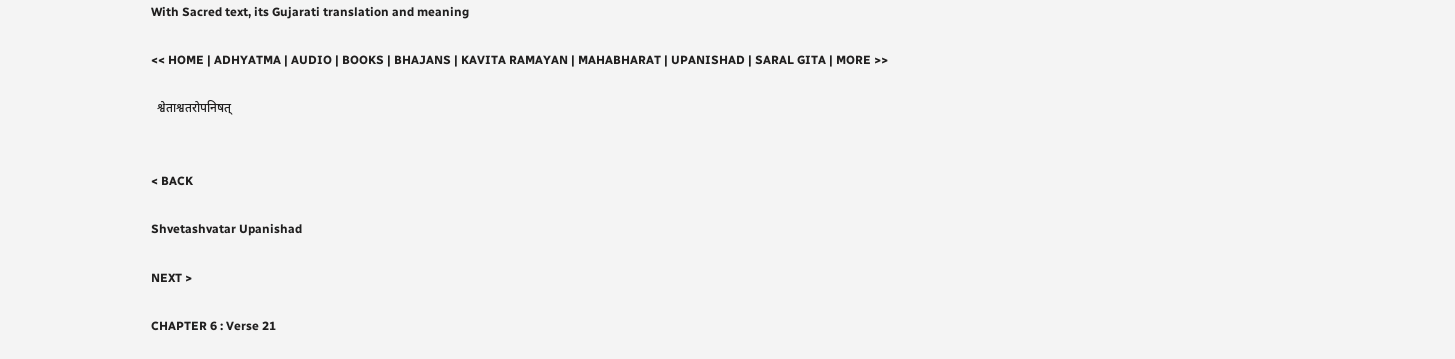With Sacred text, its Gujarati translation and meaning

<< HOME | ADHYATMA | AUDIO | BOOKS | BHAJANS | KAVITA RAMAYAN | MAHABHARAT | UPANISHAD | SARAL GITA | MORE >>

  श्वेताश्वतरोपनिषत्


< BACK

Shvetashvatar Upanishad

NEXT >

CHAPTER 6 : Verse 21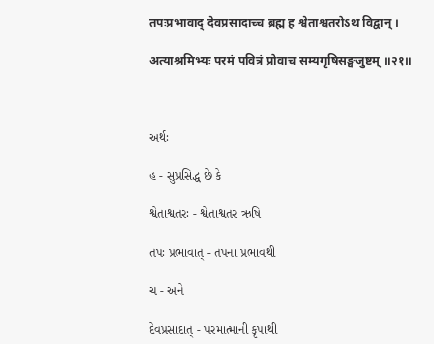तपःप्रभावाद् देवप्रसादाच्च ब्रह्म ह श्वेताश्वतरोऽथ विद्वान् ।

अत्याश्रमिभ्यः परमं पवित्रं प्रोवाच सम्यगृषिसङ्घजुष्टम् ॥२१॥



અર્થઃ

હ - સુપ્રસિદ્ધ છે કે

શ્વેતાશ્વતરઃ - શ્વેતાશ્વતર ઋષિ

તપઃ પ્રભાવાત્ - તપના પ્રભાવથી

ચ - અને

દેવપ્રસાદાત્ - પરમાત્માની કૃપાથી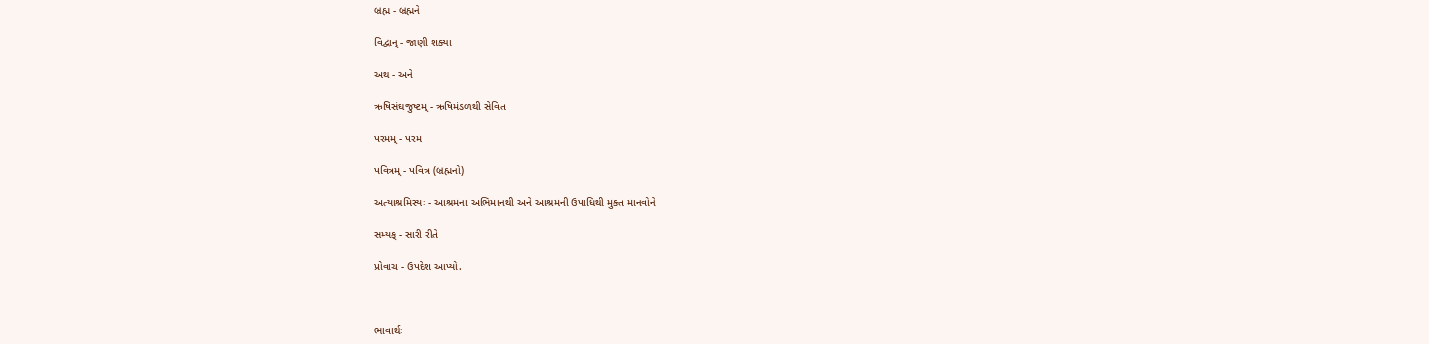બ્રહ્મ - બ્રહ્મને

વિદ્વાન્ - જાણી શક્યા

અથ - અને

ઋષિસંઘજુષ્ટમ્ - ઋષિમંડળથી સેવિત

પરમમ્ - પરમ

પવિત્રમ્ - પવિત્ર (બ્રહ્મનો)

અત્યાશ્રમિસ્યઃ - આશ્રમના અભિમાનથી અને આશ્રમની ઉપાધિથી મુક્ત માનવોને

સમ્યક્ - સારી રીતે

પ્રોવાચ - ઉપદેશ આપ્યો.



ભાવાર્થઃ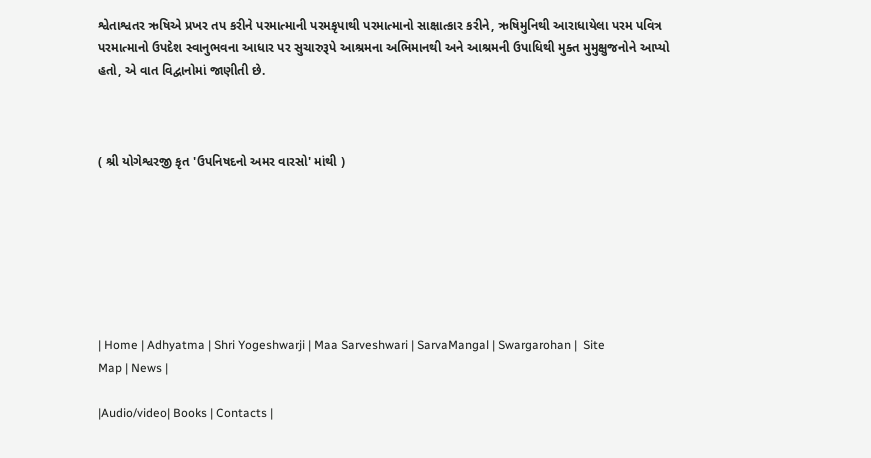શ્વેતાશ્વતર ઋષિએ પ્રખર તપ કરીને પરમાત્માની પરમકૃપાથી પરમાત્માનો સાક્ષાત્કાર કરીને, ઋષિમુનિથી આરાધાયેલા પરમ પવિત્ર પરમાત્માનો ઉપદેશ સ્વાનુભવના આધાર પર સુચારુરૂપે આશ્રમના અભિમાનથી અને આશ્રમની ઉપાધિથી મુક્ત મુમુક્ષુજનોને આપ્યો હતો, એ વાત વિદ્વાનોમાં જાણીતી છે.



( શ્રી યોગેશ્વરજી કૃત 'ઉપનિષદનો અમર વારસો' માંથી )







| Home | Adhyatma | Shri Yogeshwarji | Maa Sarveshwari | SarvaMangal | Swargarohan |  Site Map | News |

|Audio/video| Books | Contacts |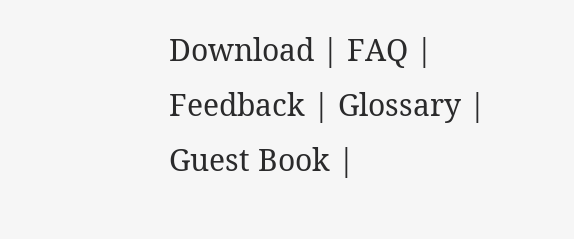Download | FAQ | Feedback | Glossary | Guest Book |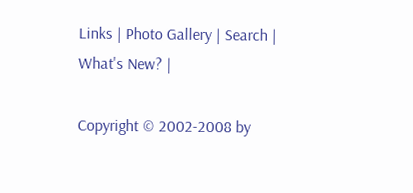Links | Photo Gallery | Search | What's New? |

Copyright © 2002-2008 by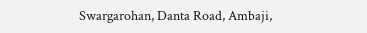Swargarohan, Danta Road, Ambaji,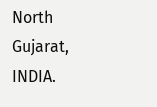North Gujarat, INDIA.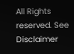All Rights reserved. See Disclaimer